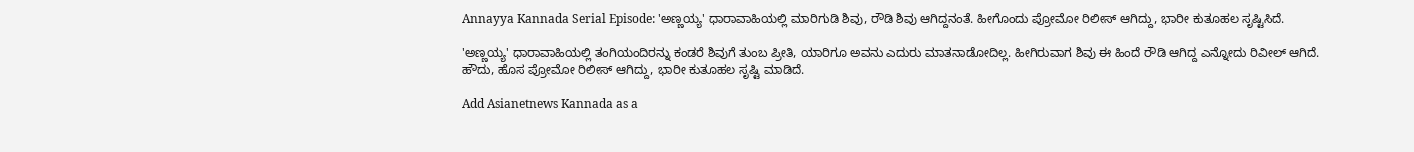Annayya Kannada Serial Episode: 'ಅಣ್ಣಯ್ಯ' ಧಾರಾವಾಹಿಯಲ್ಲಿ ಮಾರಿಗುಡಿ ಶಿವು, ರೌಡಿ ಶಿವು ಆಗಿದ್ದನಂತೆ. ಹೀಗೊಂದು ಪ್ರೋಮೋ ರಿಲೀಸ್‌ ಆಗಿದ್ದು, ಭಾರೀ ಕುತೂಹಲ ಸೃಷ್ಟಿಸಿದೆ.

'ಅಣ್ಣಯ್ಯ' ಧಾರಾವಾಹಿಯಲ್ಲಿ ತಂಗಿಯಂದಿರನ್ನು ಕಂಡರೆ ಶಿವುಗೆ ತುಂಬ ಪ್ರೀತಿ, ಯಾರಿಗೂ ಅವನು ಎದುರು ಮಾತನಾಡೋದಿಲ್ಲ. ಹೀಗಿರುವಾಗ ಶಿವು ಈ ಹಿಂದೆ ರೌಡಿ ಆಗಿದ್ದ ಎನ್ನೋದು ರಿವೀಲ್‌ ಆಗಿದೆ. ಹೌದು, ಹೊಸ ಪ್ರೋಮೋ ರಿಲೀಸ್‌ ಆಗಿದ್ದು, ಭಾರೀ ಕುತೂಹಲ ಸೃಷ್ಟಿ ಮಾಡಿದೆ.

Add Asianetnews Kannada as a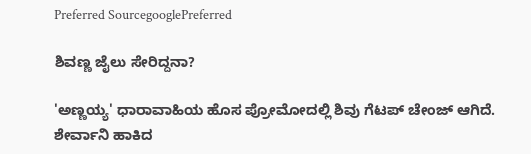Preferred SourcegooglePreferred

ಶಿವಣ್ಣ ಜೈಲು ಸೇರಿದ್ದನಾ?

'ಅಣ್ಣಯ್ಯ' ಧಾರಾವಾಹಿಯ ಹೊಸ ಪ್ರೋಮೋದಲ್ಲಿ ಶಿವು ಗೆಟಪ್‌ ಚೇಂಜ್‌ ಆಗಿದೆ. ಶೇರ್ವಾನಿ ಹಾಕಿದ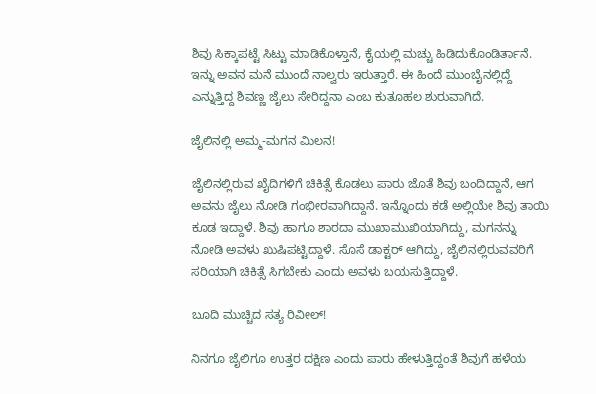ಶಿವು ಸಿಕ್ಕಾಪಟ್ಟೆ ಸಿಟ್ಟು ಮಾಡಿಕೊಳ್ತಾನೆ, ಕೈಯಲ್ಲಿ ಮಚ್ಚು ಹಿಡಿದುಕೊಂಡಿರ್ತಾನೆ. ಇನ್ನು ಅವನ ಮನೆ ಮುಂದೆ ನಾಲ್ವರು ಇರುತ್ತಾರೆ. ಈ ಹಿಂದೆ ಮುಂಬೈನಲ್ಲಿದ್ದೆ ಎನ್ನುತ್ತಿದ್ದ ಶಿವಣ್ಣ ಜೈಲು ಸೇರಿದ್ದನಾ ಎಂಬ ಕುತೂಹಲ ಶುರುವಾಗಿದೆ.

ಜೈಲಿನಲ್ಲಿ ಅಮ್ಮ-ಮಗನ ಮಿಲನ!

ಜೈಲಿನಲ್ಲಿರುವ ಖೈದಿಗಳಿಗೆ ಚಿಕಿತ್ಸೆ ಕೊಡಲು ಪಾರು ಜೊತೆ ಶಿವು ಬಂದಿದ್ದಾನೆ, ಆಗ ಅವನು ಜೈಲು ನೋಡಿ ಗಂಭೀರವಾಗಿದ್ದಾನೆ. ಇನ್ನೊಂದು ಕಡೆ ಅಲ್ಲಿಯೇ ಶಿವು ತಾಯಿ ಕೂಡ ಇದ್ದಾಳೆ. ಶಿವು ಹಾಗೂ ಶಾರದಾ ಮುಖಾಮುಖಿಯಾಗಿದ್ದು, ಮಗನನ್ನು ನೋಡಿ ಅವಳು ಖುಷಿಪಟ್ಟಿದ್ದಾಳೆ. ಸೊಸೆ ಡಾಕ್ಟರ್‌ ಆಗಿದ್ದು, ಜೈಲಿನಲ್ಲಿರುವವರಿಗೆ ಸರಿಯಾಗಿ ಚಿಕಿತ್ಸೆ ಸಿಗಬೇಕು ಎಂದು ಅವಳು ಬಯಸುತ್ತಿದ್ದಾಳೆ.

ಬೂದಿ ಮುಚ್ಚಿದ ಸತ್ಯ ರಿವೀಲ್!

ನಿನಗೂ ಜೈಲಿಗೂ ಉತ್ತರ ದಕ್ಷಿಣ ಎಂದು ಪಾರು ಹೇಳುತ್ತಿದ್ದಂತೆ ಶಿವುಗೆ ಹಳೆಯ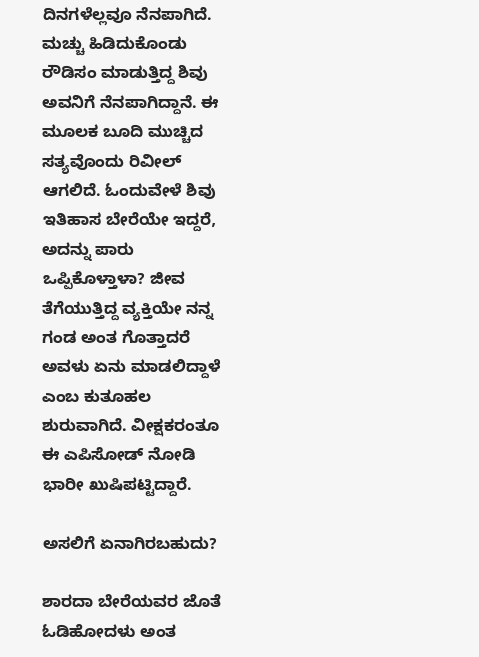ದಿನಗಳೆಲ್ಲವೂ ನೆನಪಾಗಿದೆ. ಮಚ್ಚು ಹಿಡಿದುಕೊಂಡು ರೌಡಿಸಂ ಮಾಡುತ್ತಿದ್ದ ಶಿವು ಅವನಿಗೆ ನೆನಪಾಗಿದ್ದಾನೆ. ಈ ಮೂಲಕ ಬೂದಿ ಮುಚ್ಚಿದ ಸತ್ಯವೊಂದು ರಿವೀಲ್‌ ಆಗಲಿದೆ. ಓಂದುವೇಳೆ ಶಿವು ಇತಿಹಾಸ ಬೇರೆಯೇ ಇದ್ದರೆ, ಅದನ್ನು ಪಾರು ಒಪ್ಪಿಕೊಳ್ತಾಳಾ? ಜೀವ ತೆಗೆಯುತ್ತಿದ್ದ ವ್ಯಕ್ತಿಯೇ ನನ್ನ ಗಂಡ ಅಂತ ಗೊತ್ತಾದರೆ ಅವಳು ಏನು ಮಾಡಲಿದ್ದಾಳೆ ಎಂಬ ಕುತೂಹಲ ಶುರುವಾಗಿದೆ. ವೀಕ್ಷಕರಂತೂ ಈ ಎಪಿಸೋಡ್‌ ನೋಡಿ ಭಾರೀ ಖುಷಿಪಟ್ಟಿದ್ದಾರೆ.

ಅಸಲಿಗೆ ಏನಾಗಿರಬಹುದು?

ಶಾರದಾ ಬೇರೆಯವರ ಜೊತೆ ಓಡಿಹೋದಳು ಅಂತ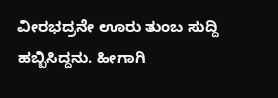ವೀರಭದ್ರನೇ ಊರು ತುಂಬ ಸುದ್ದಿ ಹಬ್ಬಿಸಿದ್ದನು. ಹೀಗಾಗಿ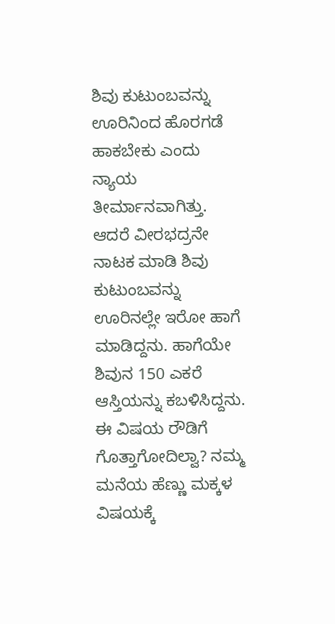ಶಿವು ಕುಟುಂಬವನ್ನು ಊರಿನಿಂದ ಹೊರಗಡೆ ಹಾಕಬೇಕು ಎಂದು ನ್ಯಾಯ ತೀರ್ಮಾನವಾಗಿತ್ತು. ಆದರೆ ವೀರಭದ್ರನೇ ನಾಟಕ ಮಾಡಿ ಶಿವು ಕುಟುಂಬವನ್ನು ಊರಿನಲ್ಲೇ ಇರೋ ಹಾಗೆ ಮಾಡಿದ್ದನು. ಹಾಗೆಯೇ ಶಿವುನ 150 ಎಕರೆ ಆಸ್ತಿಯನ್ನು ಕಬಳಿಸಿದ್ದನು. ಈ ವಿಷಯ ರೌಡಿಗೆ ಗೊತ್ತಾಗೋದಿಲ್ವಾ? ನಮ್ಮ ಮನೆಯ ಹೆಣ್ಣು ಮಕ್ಕಳ ವಿಷಯಕ್ಕೆ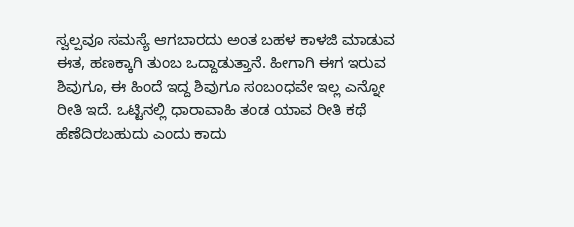ಸ್ವಲ್ಪವೂ ಸಮಸ್ಯೆ ಆಗಬಾರದು ಅಂತ ಬಹಳ ಕಾಳಜಿ ಮಾಡುವ ಈತ, ಹಣಕ್ಕಾಗಿ ತುಂಬ ಒದ್ದಾಡುತ್ತಾನೆ. ಹೀಗಾಗಿ ಈಗ ಇರುವ ಶಿವುಗೂ, ಈ ಹಿಂದೆ ಇದ್ದ ಶಿವುಗೂ ಸಂಬಂಧವೇ ಇಲ್ಲ ಎನ್ನೋ ರೀತಿ ಇದೆ. ಒಟ್ಟಿನಲ್ಲಿ ಧಾರಾವಾಹಿ ತಂಡ ಯಾವ ರೀತಿ ಕಥೆ ಹೆಣೆದಿರಬಹುದು ಎಂದು ಕಾದು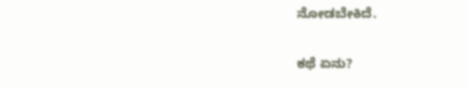ನೋಡಬೇಕಿದೆ.

ಕಥೆ ಏನು?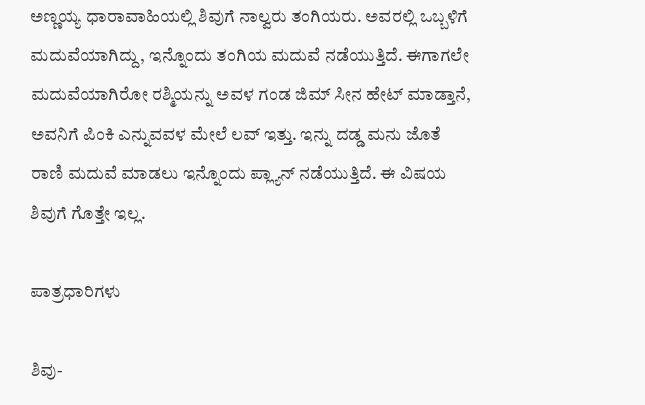ಅಣ್ಣಯ್ಯ ಧಾರಾವಾಹಿಯಲ್ಲಿ ಶಿವುಗೆ ನಾಲ್ವರು ತಂಗಿಯರು. ಅವರಲ್ಲಿ ಒಬ್ಬಳಿಗೆ ಮದುವೆಯಾಗಿದ್ದು, ಇನ್ನೊಂದು ತಂಗಿಯ ಮದುವೆ ನಡೆಯುತ್ತಿದೆ. ಈಗಾಗಲೇ ಮದುವೆಯಾಗಿರೋ ರಶ್ಮಿಯನ್ನು ಅವಳ ಗಂಡ ಜಿಮ್‌ ಸೀನ ಹೇಟ್‌ ಮಾಡ್ತಾನೆ, ಅವನಿಗೆ ಪಿಂಕಿ ಎನ್ನುವವಳ ಮೇಲೆ ಲವ್‌ ಇತ್ತು. ಇನ್ನು ದಡ್ಡ ಮನು ಜೊತೆ ರಾಣಿ ಮದುವೆ ಮಾಡಲು ಇನ್ನೊಂದು ಪ್ಲ್ಯಾನ್‌ ನಡೆಯುತ್ತಿದೆ. ಈ ವಿಷಯ ಶಿವುಗೆ ಗೊತ್ತೇ ಇಲ್ಲ.

ಪಾತ್ರಧಾರಿಗಳು

ಶಿವು-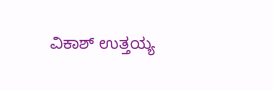ವಿಕಾಶ್‌ ಉತ್ತಯ್ಯ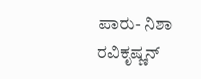ಪಾರು- ನಿಶಾ ರವಿಕೃಷ್ಣನ್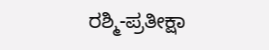ರಶ್ಮಿ-ಪ್ರತೀಕ್ಷಾ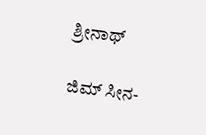ಶ್ರೀನಾಥ್‌

ಜಿಮ್‌ ಸೀನ-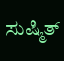ಸುಷ್ಮಿತ್‌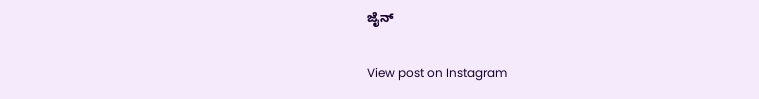ಜೈನ್‌

View post on Instagram